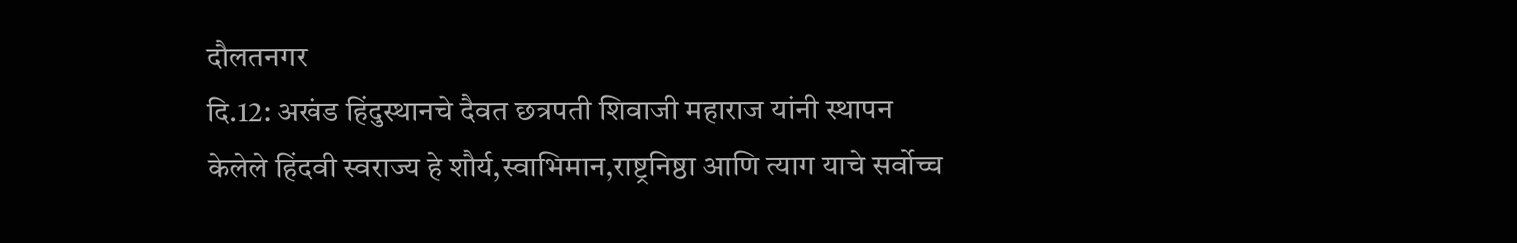दौलतनगर
दि.12: अखंड हिंदुस्थानचे दैवत छत्रपती शिवाजी महाराज यांनी स्थापन
केलेले हिंदवी स्वराज्य हे शौर्य,स्वाभिमान,राष्ट्रनिष्ठा आणि त्याग याचे सर्वोच्च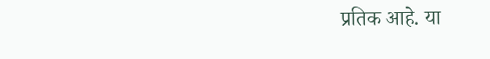प्रतिक आहे. या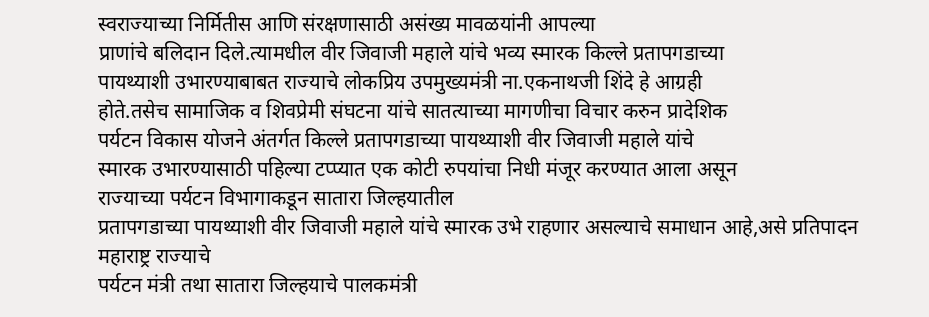स्वराज्याच्या निर्मितीस आणि संरक्षणासाठी असंख्य मावळयांनी आपल्या
प्राणांचे बलिदान दिले.त्यामधील वीर जिवाजी महाले यांचे भव्य स्मारक किल्ले प्रतापगडाच्या
पायथ्याशी उभारण्याबाबत राज्याचे लोकप्रिय उपमुख्यमंत्री ना.एकनाथजी शिंदे हे आग्रही
होते.तसेच सामाजिक व शिवप्रेमी संघटना यांचे सातत्याच्या मागणीचा विचार करुन प्रादेशिक
पर्यटन विकास योजने अंतर्गत किल्ले प्रतापगडाच्या पायथ्याशी वीर जिवाजी महाले यांचे
स्मारक उभारण्यासाठी पहिल्या टप्प्यात एक कोटी रुपयांचा निधी मंजूर करण्यात आला असून
राज्याच्या पर्यटन विभागाकडून सातारा जिल्हयातील
प्रतापगडाच्या पायथ्याशी वीर जिवाजी महाले यांचे स्मारक उभे राहणार असल्याचे समाधान आहे,असे प्रतिपादन महाराष्ट्र राज्याचे
पर्यटन मंत्री तथा सातारा जिल्हयाचे पालकमंत्री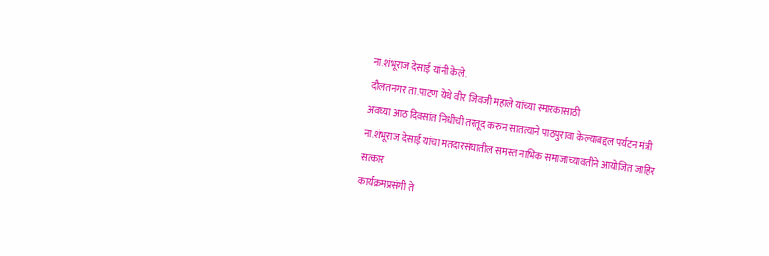ना.शंभूराज देसाई यांनी केले.
दौलतनगर ता.पाटण येथे वीर जिवजी महाले यांच्या स्मारकासाठी
अवघ्या आठ दिवसांत निधीची तरतूद करुन सातत्याने पाठपुरावा केल्याबद्दल पर्यटन मंत्री
ना.शंभूराज देसाई यांचा मतदारसंघातील समस्त नाभिक समाजाच्यावतीने आयोजित जाहिर सत्कार
कार्यक्रमप्रसंगी ते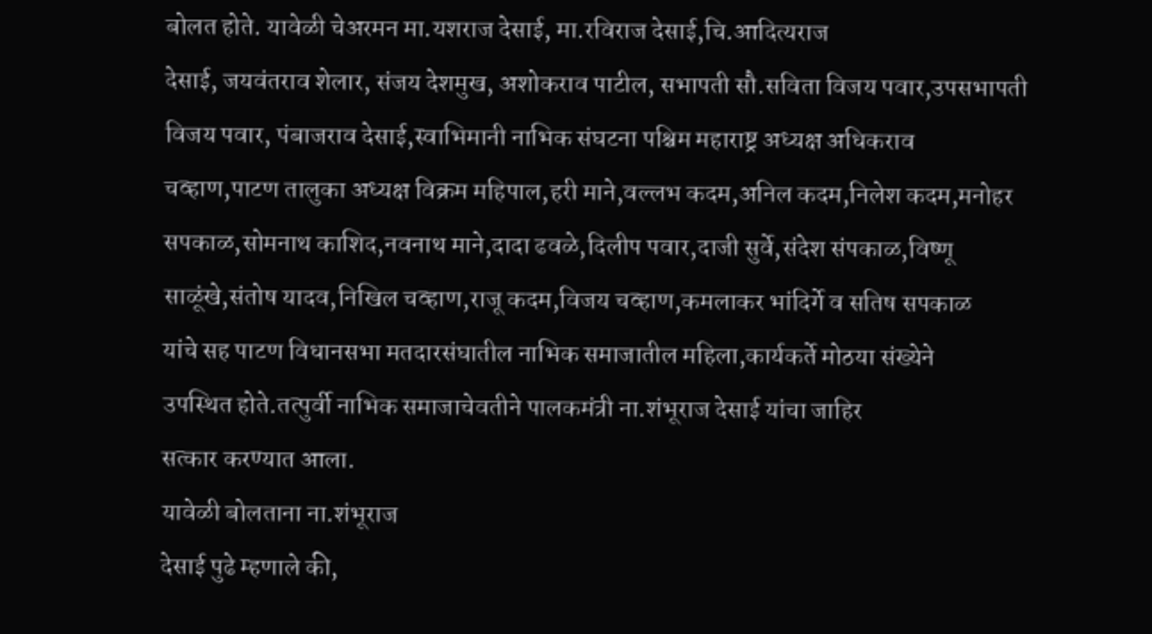बोलत होते. यावेळी चेअरमन मा.यशराज देसाई, मा.रविराज देसाई,चि.आदित्यराज
देसाई, जयवंतराव शेलार, संजय देशमुख, अशोकराव पाटील, सभापती सौ.सविता विजय पवार,उपसभापती
विजय पवार, पंबाजराव देसाई,स्वाभिमानी नाभिक संघटना पश्चिम महाराष्ट्र अध्यक्ष अधिकराव
चव्हाण,पाटण तालुका अध्यक्ष विक्रम महिपाल,हरी माने,वल्लभ कदम,अनिल कदम,निलेश कदम,मनोहर
सपकाळ,सोमनाथ काशिद,नवनाथ माने,दादा ढवळे,दिलीप पवार,दाजी सुर्वे,संदेश संपकाळ,विष्णू
साळूंखे,संतोष यादव,निखिल चव्हाण,राजू कदम,विजय चव्हाण,कमलाकर भांदिर्गे व सतिष सपकाळ
यांचे सह पाटण विधानसभा मतदारसंघातील नाभिक समाजातील महिला,कार्यकर्ते मोठया संख्येने
उपस्थित होते.तत्पुर्वी नाभिक समाजाचेवतीने पालकमंत्री ना.शंभूराज देसाई यांचा जाहिर
सत्कार करण्यात आला.
यावेळी बोलताना ना.शंभूराज
देसाई पुढे म्हणाले की,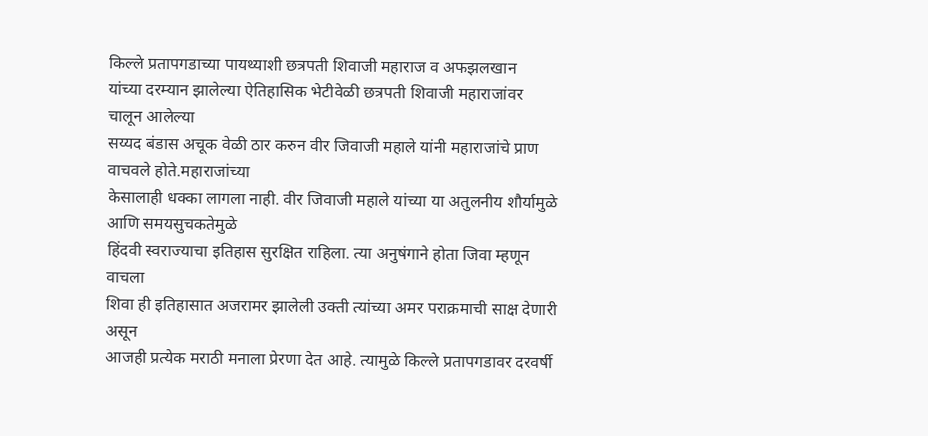किल्ले प्रतापगडाच्या पायथ्याशी छत्रपती शिवाजी महाराज व अफझलखान
यांच्या दरम्यान झालेल्या ऐतिहासिक भेटीवेळी छत्रपती शिवाजी महाराजांवर चालून आलेल्या
सय्यद बंडास अचूक वेळी ठार करुन वीर जिवाजी महाले यांनी महाराजांचे प्राण वाचवले होते.महाराजांच्या
केसालाही धक्का लागला नाही. वीर जिवाजी महाले यांच्या या अतुलनीय शौर्यामुळे आणि समयसुचकतेमुळे
हिंदवी स्वराज्याचा इतिहास सुरक्षित राहिला. त्या अनुषंगाने होता जिवा म्हणून वाचला
शिवा ही इतिहासात अजरामर झालेली उक्ती त्यांच्या अमर पराक्रमाची साक्ष देणारी असून
आजही प्रत्येक मराठी मनाला प्रेरणा देत आहे. त्यामुळे किल्ले प्रतापगडावर दरवर्षी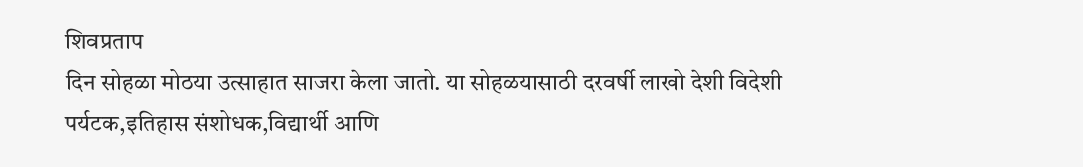शिवप्रताप
दिन सोहळा मोठया उत्साहात साजरा केला जातो. या सोहळयासाठी दरवर्षी लाखो देशी विदेशी
पर्यटक,इतिहास संशोधक,विद्यार्थी आणि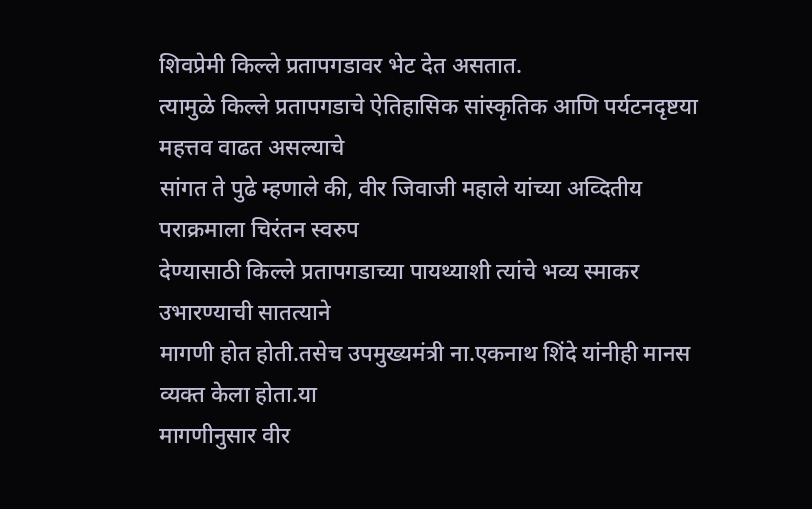शिवप्रेमी किल्ले प्रतापगडावर भेट देत असतात.
त्यामुळे किल्ले प्रतापगडाचे ऐतिहासिक सांस्कृतिक आणि पर्यटनदृष्टया महत्तव वाढत असल्याचे
सांगत ते पुढे म्हणाले की, वीर जिवाजी महाले यांच्या अव्दितीय पराक्रमाला चिरंतन स्वरुप
देण्यासाठी किल्ले प्रतापगडाच्या पायथ्याशी त्यांचे भव्य स्माकर उभारण्याची सातत्याने
मागणी होत होती.तसेच उपमुख्यमंत्री ना.एकनाथ शिंदे यांनीही मानस व्यक्त केला होता.या
मागणीनुसार वीर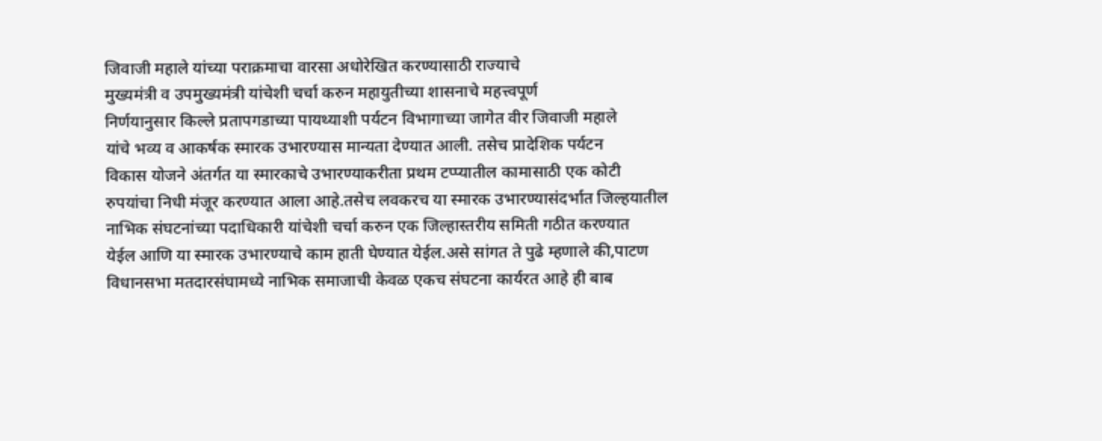जिवाजी महाले यांच्या पराक्रमाचा वारसा अधोरेखित करण्यासाठी राज्याचे
मुख्यमंत्री व उपमुख्यमंत्री यांचेशी चर्चा करुन महायुतीच्या शासनाचे महत्त्वपूर्ण
निर्णयानुसार किल्ले प्रतापगडाच्या पायथ्याशी पर्यटन विभागाच्या जागेत वीर जिवाजी महाले
यांचे भव्य व आकर्षक स्मारक उभारण्यास मान्यता देण्यात आली. तसेच प्रादेशिक पर्यटन
विकास योजने अंतर्गत या स्मारकाचे उभारण्याकरीता प्रथम टप्प्यातील कामासाठी एक कोटी
रुपयांचा निधी मंजूर करण्यात आला आहे.तसेच लवकरच या स्मारक उभारण्यासंदर्भात जिल्हयातील
नाभिक संघटनांच्या पदाधिकारी यांचेशी चर्चा करुन एक जिल्हास्तरीय समिती गठीत करण्यात
येईल आणि या स्मारक उभारण्याचे काम हाती घेण्यात येईल.असे सांगत ते पुढे म्हणाले की,पाटण
विधानसभा मतदारसंघामध्ये नाभिक समाजाची केवळ एकच संघटना कार्यरत आहे ही बाब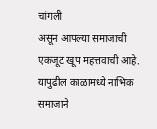चांगली
असून आपल्या समाजाची एकजूट खूप महत्तवाची आहे. यापुढील काळामध्ये नाभिक समाजाने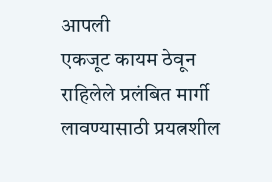आपली
एकजूट कायम ठेवून राहिलेले प्रलंबित मार्गी लावण्यासाठी प्रयत्नशील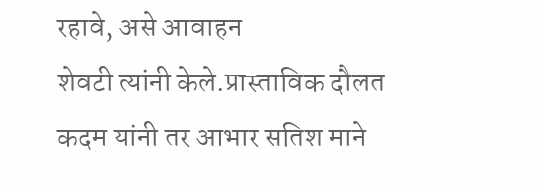रहावे, असे आवाहन
शेवटी त्यांनी केले.प्रास्ताविक दौलत कदम यांनी तर आभार सतिश माने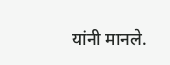यांनी मानले.